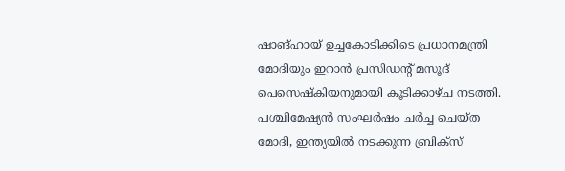ഷാങ്ഹായ് ഉച്ചകോടിക്കിടെ പ്രധാനമന്ത്രി മോദിയും ഇറാൻ പ്രസിഡന്റ് മസൂദ് പെസെഷ്കിയനുമായി കൂടിക്കാഴ്ച നടത്തി. പശ്ചിമേഷ്യൻ സംഘർഷം ചർച്ച ചെയ്ത മോദി, ഇന്ത്യയിൽ നടക്കുന്ന ബ്രിക്സ്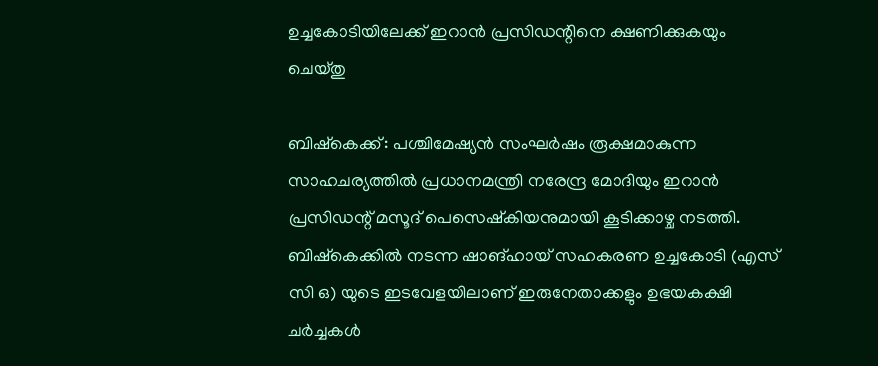ഉച്ചകോടിയിലേക്ക് ഇറാൻ പ്രസിഡന്റിനെ ക്ഷണിക്കുകയും ചെയ്തു

ബിഷ്കെക്ക്: പശ്ചിമേഷ്യൻ സംഘർഷം രൂക്ഷമാകുന്ന സാഹചര്യത്തിൽ പ്രധാനമന്ത്രി നരേന്ദ്ര മോദിയും ഇറാൻ പ്രസിഡന്റ് മസൂദ് പെസെഷ്കിയനുമായി കൂടിക്കാഴ്ച നടത്തി. ബിഷ്കെക്കിൽ നടന്ന ഷാങ്ഹായ് സഹകരണ ഉച്ചകോടി (എസ് സി ഒ) യുടെ ഇടവേളയിലാണ് ഇരുനേതാക്കളും ഉഭയകക്ഷി ചർച്ചകൾ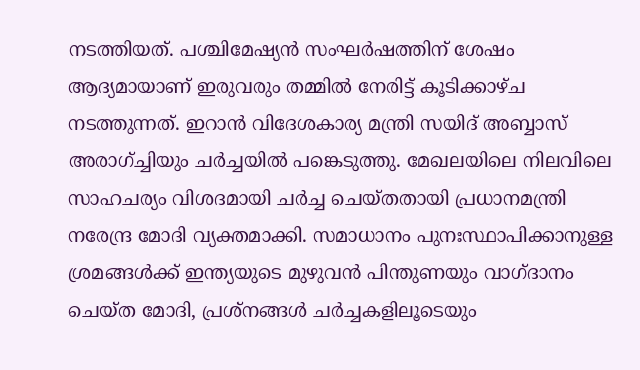നടത്തിയത്. പശ്ചിമേഷ്യൻ സംഘർഷത്തിന് ശേഷം ആദ്യമായാണ് ഇരുവരും തമ്മിൽ നേരിട്ട് കൂടിക്കാഴ്ച നടത്തുന്നത്. ഇറാൻ വിദേശകാര്യ മന്ത്രി സയിദ് അബ്ബാസ് അരാഗ്ച്ചിയും ചർച്ചയിൽ പങ്കെടുത്തു. മേഖലയിലെ നിലവിലെ സാഹചര്യം വിശദമായി ചർച്ച ചെയ്തതായി പ്രധാനമന്ത്രി നരേന്ദ്ര മോദി വ്യക്തമാക്കി. സമാധാനം പുനഃസ്ഥാപിക്കാനുള്ള ശ്രമങ്ങൾക്ക് ഇന്ത്യയുടെ മുഴുവൻ പിന്തുണയും വാഗ്ദാനം ചെയ്ത മോദി, പ്രശ്നങ്ങൾ ചർച്ചകളിലൂടെയും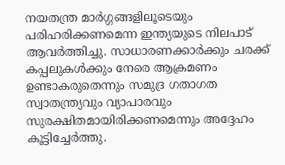നയതന്ത്ര മാർഗ്ഗങ്ങളിലൂടെയും പരിഹരിക്കണമെന്ന ഇന്ത്യയുടെ നിലപാട് ആവർത്തിച്ചു. സാധാരണക്കാർക്കും ചരക്ക് കപ്പലുകൾക്കും നേരെ ആക്രമണം ഉണ്ടാകരുതെന്നും സമുദ്ര ഗതാഗത സ്വാതന്ത്ര്യവും വ്യാപാരവും സുരക്ഷിതമായിരിക്കണമെന്നും അദ്ദേഹം കൂട്ടിച്ചേർത്തു.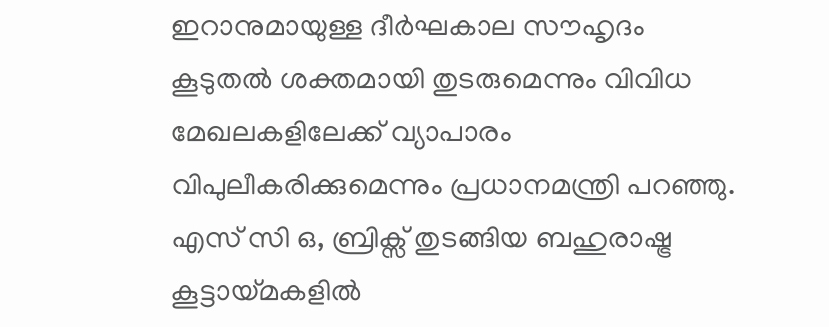ഇറാനുമായുള്ള ദീർഘകാല സൗഹൃദം കൂടുതൽ ശക്തമായി തുടരുമെന്നും വിവിധ മേഖലകളിലേക്ക് വ്യാപാരം വിപുലീകരിക്കുമെന്നും പ്രധാനമന്ത്രി പറഞ്ഞു. എസ് സി ഒ, ബ്രിക്സ് തുടങ്ങിയ ബഹുരാഷ്ട്ര കൂട്ടായ്മകളിൽ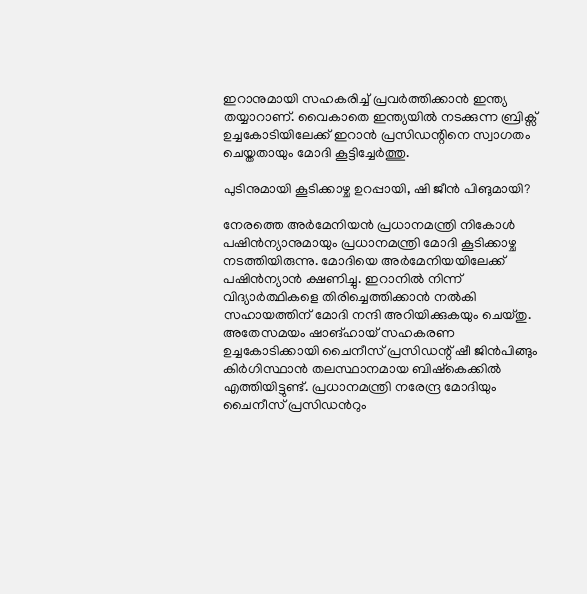ഇറാനുമായി സഹകരിച്ച് പ്രവർത്തിക്കാൻ ഇന്ത്യ തയ്യാറാണ്. വൈകാതെ ഇന്ത്യയിൽ നടക്കുന്ന ബ്രിക്സ് ഉച്ചകോടിയിലേക്ക് ഇറാൻ പ്രസിഡന്റിനെ സ്വാഗതം ചെയ്തതായും മോദി കൂട്ടിച്ചേർത്തു.

പുടിനുമായി കൂടിക്കാഴ്ച ഉറപ്പായി, ഷി ജീൻ പിങുമായി?

നേരത്തെ അർമേനിയൻ പ്രധാനമന്ത്രി നികോൾ പഷിൻന്യാനുമായും പ്രധാനമന്ത്രി മോദി കൂടിക്കാഴ്ച നടത്തിയിരുന്നു. മോദിയെ അർമേനിയയിലേക്ക് പഷിൻന്യാൻ ക്ഷണിച്ചു. ഇറാനിൽ നിന്ന് വിദ്യാർത്ഥികളെ തിരിച്ചെത്തിക്കാൻ നൽകി സഹായത്തിന് മോദി നന്ദി അറിയിക്കുകയും ചെയ്തു. അതേസമയം ഷാങ്ഹായ് സഹകരണ ഉച്ചകോടിക്കായി ചൈനീസ് പ്രസിഡന്റ് ഷീ ജിൻപിങ്ങും കിർഗിസ്ഥാൻ തലസ്ഥാനമായ ബിഷ്‌കെക്കിൽ എത്തിയിട്ടുണ്ട്. പ്രധാനമന്ത്രി നരേന്ദ്ര മോദിയും ചൈനീസ് പ്രസിഡന്‍റും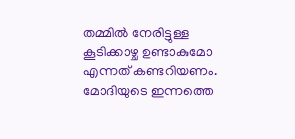തമ്മിൽ നേരിട്ടുള്ള കൂടിക്കാഴ്ച ഉണ്ടാകുമോ എന്നത് കണ്ടറിയണം. മോദിയുടെ ഇന്നത്തെ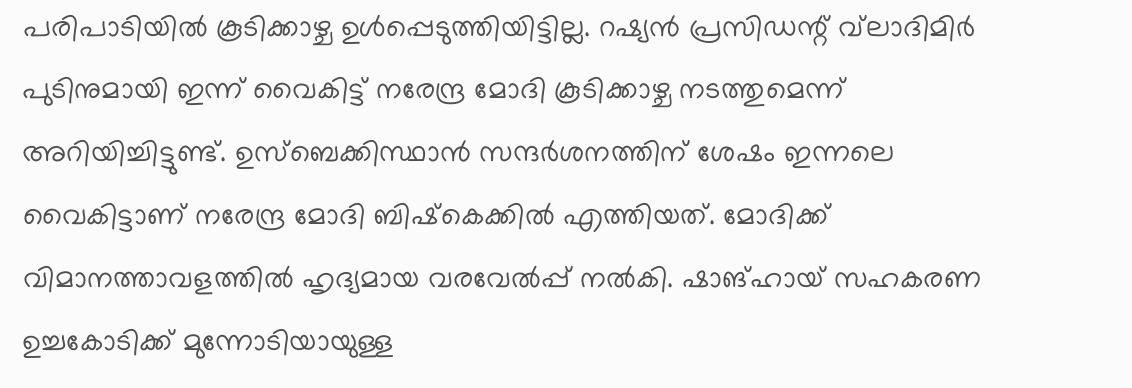പരിപാടിയിൽ കൂടിക്കാഴ്ച ഉൾപ്പെടുത്തിയിട്ടില്ല. റഷ്യൻ പ്രസിഡന്റ് വ്‌ലാദിമിർ പുടിനുമായി ഇന്ന് വൈകിട്ട് നരേന്ദ്ര മോദി കൂടിക്കാഴ്ച നടത്തുമെന്ന് അറിയിച്ചിട്ടുണ്ട്. ഉസ്ബെക്കിസ്ഥാൻ സന്ദർശനത്തിന് ശേഷം ഇന്നലെ വൈകിട്ടാണ് നരേന്ദ്ര മോദി ബിഷ്‌കെക്കിൽ എത്തിയത്. മോദിക്ക് വിമാനത്താവളത്തിൽ ഹൃദ്യമായ വരവേൽപ്പ് നൽകി. ഷാങ്ഹായ് സഹകരണ ഉച്ചകോടിക്ക് മുന്നോടിയായുള്ള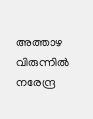അത്താഴ വിരുന്നിൽ നരേന്ദ്ര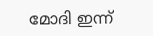മോദി ഇന്ന്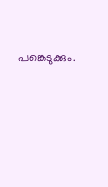പങ്കെടുക്കും.